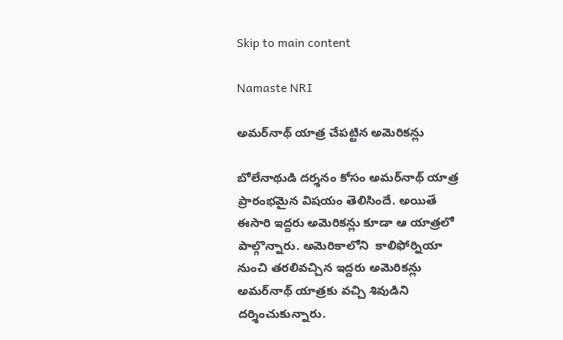Skip to main content

Namaste NRI

అమ‌ర్‌నాథ్ యాత్ర చేప‌ట్టిన అమెరిక‌న్లు

బోలేనాథుడి ద‌ర్శ‌నం కోసం అమ‌ర్‌నాథ్ యాత్ర  ప్రారంభ‌మైన విష‌యం తెలిసిందే. అయితే ఈసారి ఇద్ద‌రు అమెరిక‌న్లు కూడా ఆ యాత్ర‌లో పాల్గొన్నారు. అమెరికాలోని  కాలిఫోర్నియా నుంచి తరలివచ్చిన ఇద్దరు అమెరికన్లు అమర్‌నాథ్ యాత్రకు వచ్చి శివుడిని దర్శించుకున్నారు.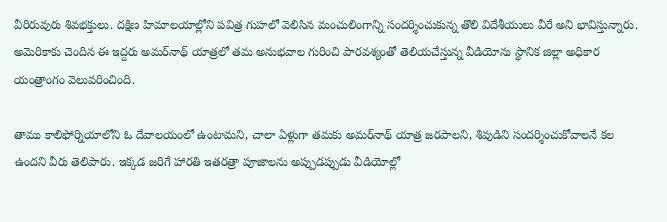వీరిరువురు శివభక్తులు. దక్షిణ హిమాలయాల్లోని పవిత్ర గుహలో వెలిసిన మంచులింగాన్ని సందర్శించుకున్న తొలి విదేశీయులు వీరే అని భావిస్తున్నారు. అమెరికాకు చెందిన ఈ ఇద్దరు అమర్‌నాథ్ యాత్రలో తమ అనుభవాల గురించి పారవశ్యంతో తెలియచేస్తున్న వీడియోను స్థానిక జిల్లా అధికార యంత్రాంగం వెలువరించింది.

తాము కాలిఫోర్నియాలోని ఓ దేవాలయంలో ఉంటామని, చాలా ఏళ్లుగా తమకు అమర్‌నాథ్ యాత్ర జరపాలని, శివుడిని సందర్శించుకోవాలనే కల ఉందని వీరు తెలిపారు. ఇక్కడ జరిగే హారతి ఇతరత్రా పూజాలను అప్పుడప్పుడు వీడియోల్లో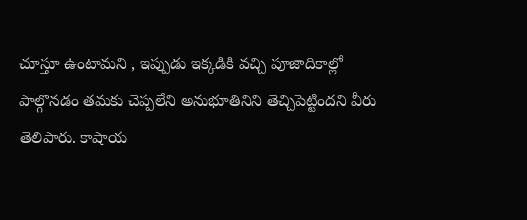చూస్తూ ఉంటామని , ఇప్పుడు ఇక్కడికి వచ్చి పూజాదికాల్లో పాల్గొనడం తమకు చెప్పలేని అనుభూతినిని తెచ్చిపెట్టిందని వీరు తెలిపారు. కాషాయ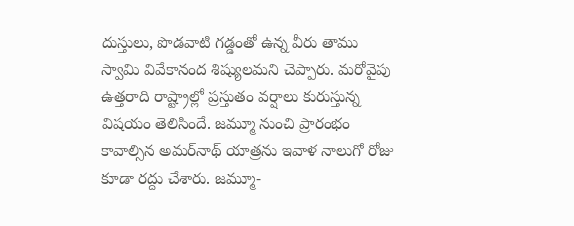దుస్తులు, పొడవాటి గడ్డంతో ఉన్న వీరు తాము స్వామి వివేకానంద శిష్యులమని చెప్పారు. మరోవైపు ఉత్త‌రాది రాష్ట్రాల్లో ప్ర‌స్తుతం వ‌ర్షాలు కురుస్తున్న విష‌యం తెలిసిందే. జ‌మ్మూ నుంచి ప్రారంభం కావాల్సిన అమ‌ర్‌నాథ్ యాత్ర‌ను ఇవాళ నాలుగో రోజు కూడా ర‌ద్దు చేశారు. జ‌మ్మూ-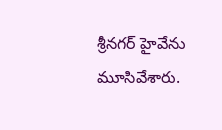శ్రీన‌గ‌ర్ హైవేను మూసివేశారు.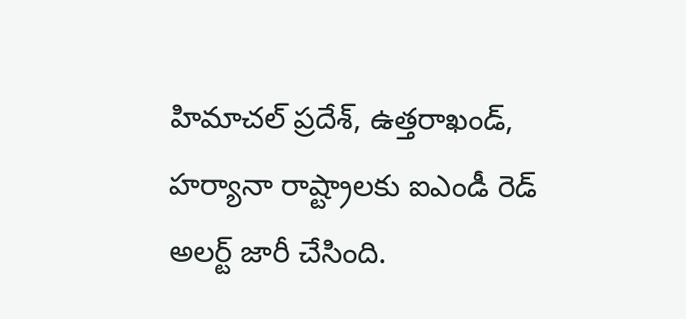హిమాచ‌ల్ ప్ర‌దేశ్‌, ఉత్త‌రాఖండ్‌, హ‌ర్యానా రాష్ట్రాల‌కు ఐఎండీ రెడ్ అల‌ర్ట్ జారీ చేసింది.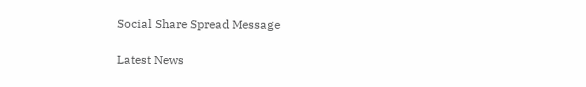Social Share Spread Message

Latest News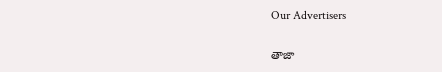Our Advertisers

తాజా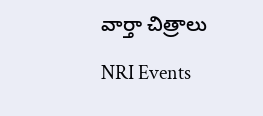వార్తా చిత్రాలు

NRI Events